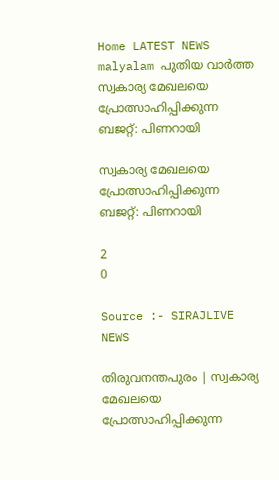Home LATEST NEWS malyalam പുതിയ വാർത്ത സ്വകാര്യ മേഖലയെ പ്രോത്സാഹിപ്പിക്കുന്ന ബജറ്റ്: പിണറായി

സ്വകാര്യ മേഖലയെ പ്രോത്സാഹിപ്പിക്കുന്ന ബജറ്റ്: പിണറായി

2
0

Source :- SIRAJLIVE NEWS

തിരുവനന്തപുരം | സ്വകാര്യ മേഖലയെ പ്രോത്സാഹിപ്പിക്കുന്ന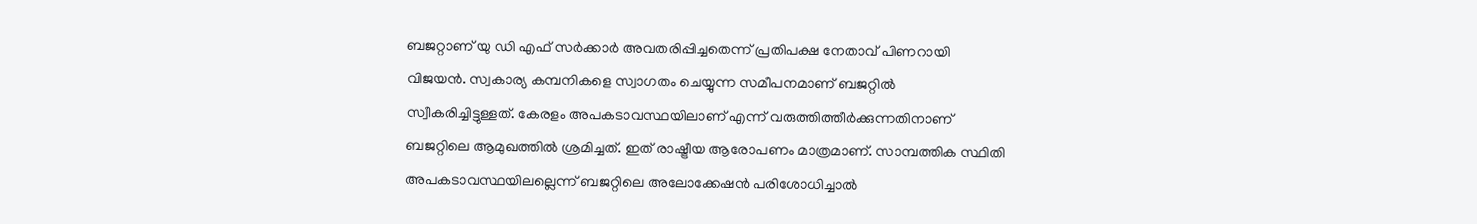ബജറ്റാണ് യു ഡി എഫ് സര്‍ക്കാര്‍ അവതരിപ്പിച്ചതെന്ന് പ്രതിപക്ഷ നേതാവ് പിണറായി വിജയന്‍. സ്വകാര്യ കമ്പനികളെ സ്വാഗതം ചെയ്യുന്ന സമീപനമാണ് ബജറ്റില്‍ സ്വീകരിച്ചിട്ടുള്ളത്. കേരളം അപകടാവസ്ഥയിലാണ് എന്ന് വരുത്തിത്തീര്‍ക്കുന്നതിനാണ് ബജറ്റിലെ ആമുഖത്തില്‍ ശ്രമിച്ചത്. ഇത് രാഷ്ട്രീയ ആരോപണം മാത്രമാണ്. സാമ്പത്തിക സ്ഥിതി അപകടാവസ്ഥയിലല്ലെന്ന് ബജറ്റിലെ അലോക്കേഷന്‍ പരിശോധിച്ചാല്‍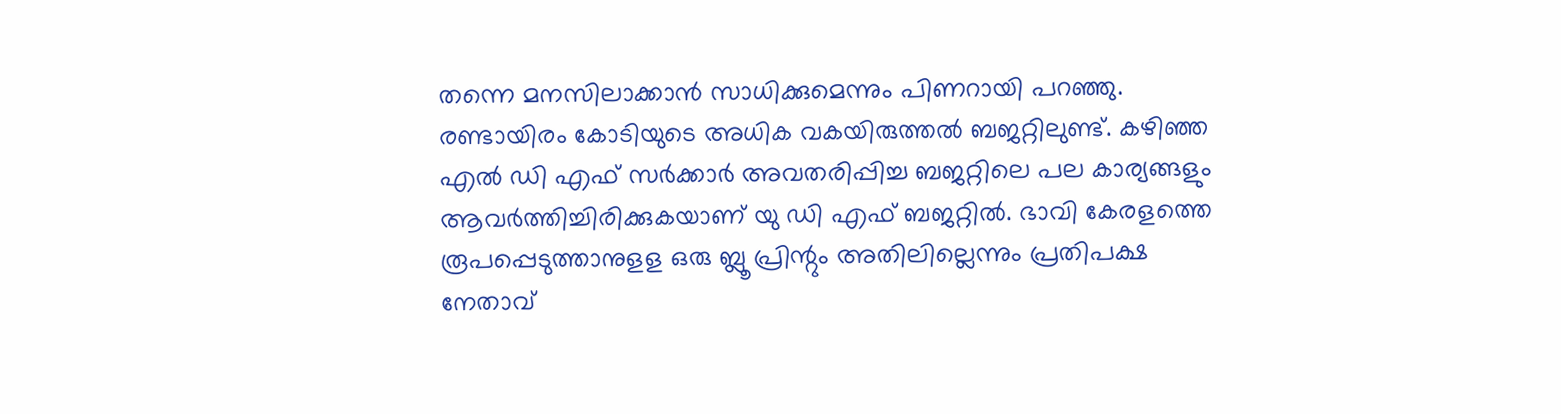തന്നെ മനസിലാക്കാന്‍ സാധിക്കുമെന്നും പിണറായി പറഞ്ഞു. രണ്ടായിരം കോടിയുടെ അധിക വകയിരുത്തല്‍ ബജറ്റിലുണ്ട്. കഴിഞ്ഞ എല്‍ ഡി എഫ് സര്‍ക്കാര്‍ അവതരിപ്പിച്ച ബജറ്റിലെ പല കാര്യങ്ങളും ആവര്‍ത്തിച്ചിരിക്കുകയാണ് യു ഡി എഫ് ബജറ്റില്‍. ഭാവി കേരളത്തെ രൂപപ്പെടുത്താനുളള ഒരു ബ്ലൂ പ്രിന്റും അതിലില്ലെന്നും പ്രതിപക്ഷ നേതാവ്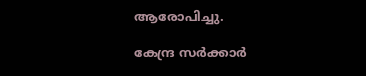ആരോപിച്ചു.

കേന്ദ്ര സര്‍ക്കാര്‍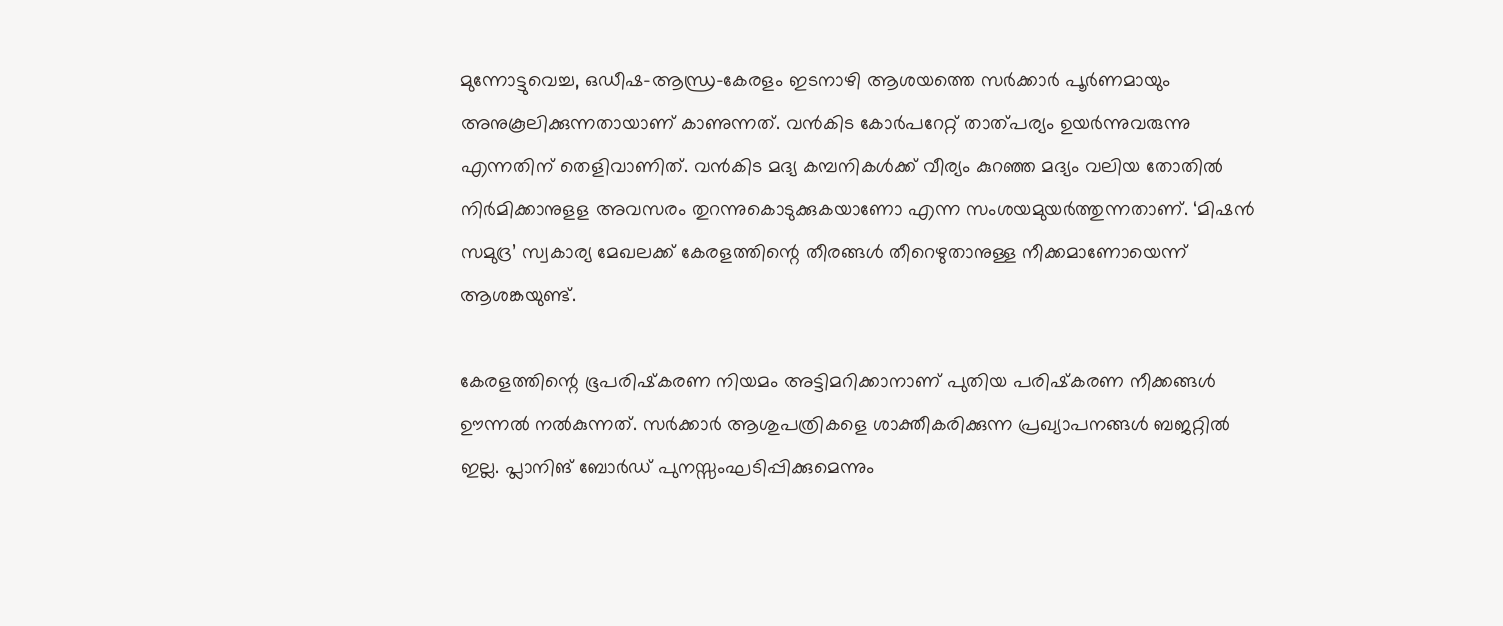മുന്നോട്ടുവെച്ച, ഒഡീഷ-ആന്ധ്ര-കേരളം ഇടനാഴി ആശയത്തെ സര്‍ക്കാര്‍ പൂര്‍ണമായും അനുകൂലിക്കുന്നതായാണ് കാണുന്നത്. വന്‍കിട കോര്‍പറേറ്റ് താത്പര്യം ഉയര്‍ന്നുവരുന്നു എന്നതിന് തെളിവാണിത്. വന്‍കിട മദ്യ കമ്പനികള്‍ക്ക് വീര്യം കുറഞ്ഞ മദ്യം വലിയ തോതില്‍ നിര്‍മിക്കാനുളള അവസരം തുറന്നുകൊടുക്കുകയാണോ എന്ന സംശയമുയര്‍ത്തുന്നതാണ്. ‘മിഷന്‍ സമുദ്ര’ സ്വകാര്യ മേഖലക്ക് കേരളത്തിന്റെ തീരങ്ങള്‍ തീറെഴുതാനുള്ള നീക്കമാണോയെന്ന് ആശങ്കയുണ്ട്.

കേരളത്തിന്റെ ഭൂപരിഷ്‌കരണ നിയമം അട്ടിമറിക്കാനാണ് പുതിയ പരിഷ്‌കരണ നീക്കങ്ങള്‍ ഊന്നല്‍ നല്‍കുന്നത്. സര്‍ക്കാര്‍ ആശുപത്രികളെ ശാക്തീകരിക്കുന്ന പ്രഖ്യാപനങ്ങള്‍ ബജറ്റില്‍ ഇല്ല. പ്ലാനിങ് ബോര്‍ഡ് പുനസ്സംഘടിപ്പിക്കുമെന്നും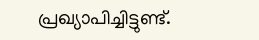പ്രഖ്യാപിച്ചിട്ടുണ്ട്.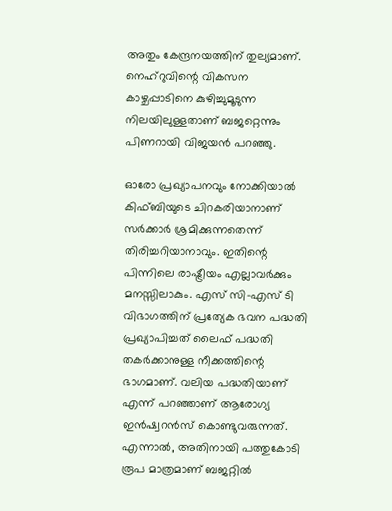അതും കേന്ദ്രനയത്തിന് തുല്യമാണ്. നെഹ്റുവിന്റെ വികസന കാഴ്ചപ്പാടിനെ കുഴിച്ചുമൂടുന്ന നിലയിലുള്ളതാണ് ബജറ്റെന്നും പിണറായി വിജയന്‍ പറഞ്ഞു.

ഓരോ പ്രഖ്യാപനവും നോക്കിയാല്‍ കിഫ്ബിയുടെ ചിറകരിയാനാണ് സര്‍ക്കാര്‍ ശ്രമിക്കുന്നതെന്ന് തിരിച്ചറിയാനാവും. ഇതിന്റെ പിന്നിലെ രാഷ്ട്രീയം എല്ലാവര്‍ക്കും മനസ്സിലാകും. എസ് സി-എസ് ടി വിഭാഗത്തിന് പ്രത്യേക ഭവന പദ്ധതി പ്രഖ്യാപിച്ചത് ലൈഫ് പദ്ധതി തകര്‍ക്കാനുള്ള നീക്കത്തിന്റെ ഭാഗമാണ്. വലിയ പദ്ധതിയാണ് എന്ന് പറഞ്ഞാണ് ആരോഗ്യ ഇന്‍ഷ്വറന്‍സ് കൊണ്ടുവരുന്നത്. എന്നാല്‍, അതിനായി പത്തുകോടി രൂപ മാത്രമാണ് ബജറ്റില്‍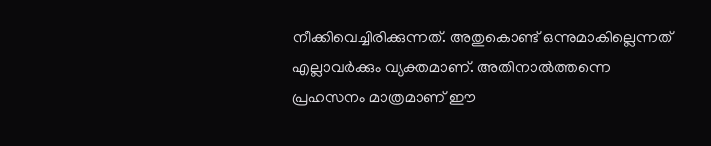നീക്കിവെച്ചിരിക്കുന്നത്. അതുകൊണ്ട് ഒന്നുമാകില്ലെന്നത് എല്ലാവര്‍ക്കും വ്യക്തമാണ്. അതിനാല്‍ത്തന്നെ പ്രഹസനം മാത്രമാണ് ഈ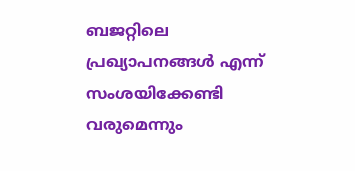ബജറ്റിലെ പ്രഖ്യാപനങ്ങള്‍ എന്ന് സംശയിക്കേണ്ടി വരുമെന്നും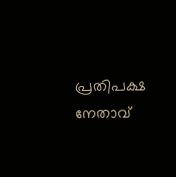പ്രതിപക്ഷ നേതാവ്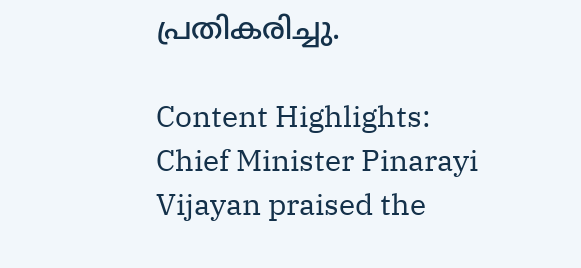പ്രതികരിച്ചു.

Content Highlights:
Chief Minister Pinarayi Vijayan praised the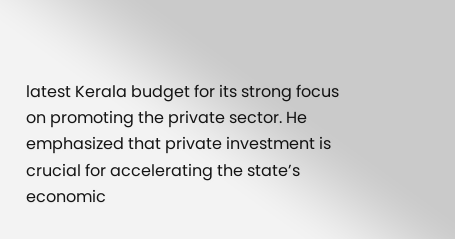latest Kerala budget for its strong focus on promoting the private sector. He emphasized that private investment is crucial for accelerating the state’s economic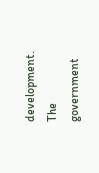development. The government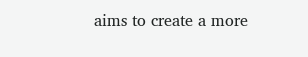aims to create a more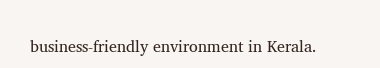business-friendly environment in Kerala.